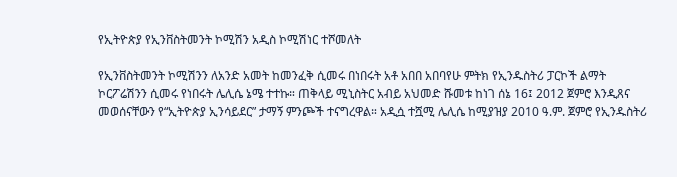የኢትዮጵያ የኢንቨስትመንት ኮሚሽን አዲስ ኮሚሽነር ተሾመለት

የኢንቨስትመንት ኮሚሽንን ለአንድ አመት ከመንፈቅ ሲመሩ በነበሩት አቶ አበበ አበባየሁ ምትክ የኢንዱስትሪ ፓርኮች ልማት ኮርፖሬሽንን ሲመሩ የነበሩት ሌሊሴ ኔሜ ተተኩ። ጠቅላይ ሚኒስትር አብይ አህመድ ሹመቱ ከነገ ሰኔ 16፤ 2012 ጀምሮ እንዲጸና መወሰናቸውን የ“ኢትዮጵያ ኢንሳይደር” ታማኝ ምንጮች ተናግረዋል። አዲሷ ተሿሚ ሌሊሴ ከሚያዝያ 2010 ዓ.ም. ጀምሮ የኢንዱስትሪ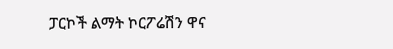ፓርኮች ልማት ኮርፖሬሽን ዋና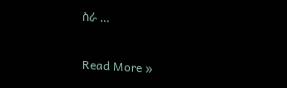ስራ …

Read More »